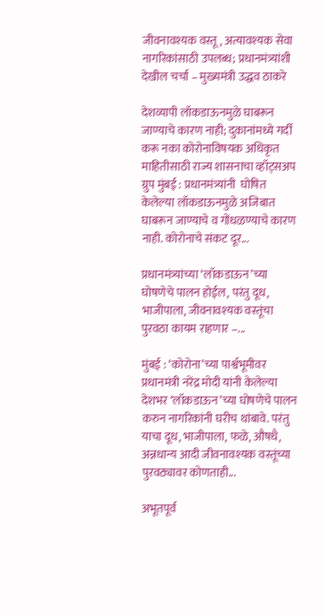जीवनावश्यक वस्तू, अत्यावश्यक सेवा नागरिकांसाठी उपलब्ध; प्रधानमंत्र्यांशी देखील चर्चा – मुख्यमंत्री उद्धव ठाकरे

देशव्यापी लॉकडाऊनमुळे घाबरून जाण्याचे कारण नाही; दुकानांमध्ये गर्दी करू नका कोरोनाविषयक अधिकृत  माहितीसाठी राज्य शासनाचा व्हॉट्सअप ग्रुप मुंबई : प्रधानमंत्र्यांनी  घोषित केलेल्या लॉकडाऊनमुळे अजिबात घाबरून जाण्याचे व गोंधळण्याचे कारण नाही. कोरोनाचे संकट दूर...

प्रधानमंत्र्यांच्या ‘लॉकडाऊन’च्या घोषणेचे पालन होईल, परंतु दूध, भाजीपाला, जीवनावश्यक वस्तूंचा पुरवठा कायम राहणार –...

मुंबई : ‘कोरोना’च्या पार्श्वभूमीवर प्रधानमंत्री नरेंद्र मोदी यांनी केलेल्या देशभर ‘लॉकडाऊन’च्या घोषणेचे पालन करुन नागरिकांनी घरीच थांबावे. परंतु याचा दूध, भाजीपाला, फळे, औषधै, अन्नधान्य आदी जीवनावश्यक वस्तूंच्या पुरवठ्यावर कोणताही...

अभूतपूर्व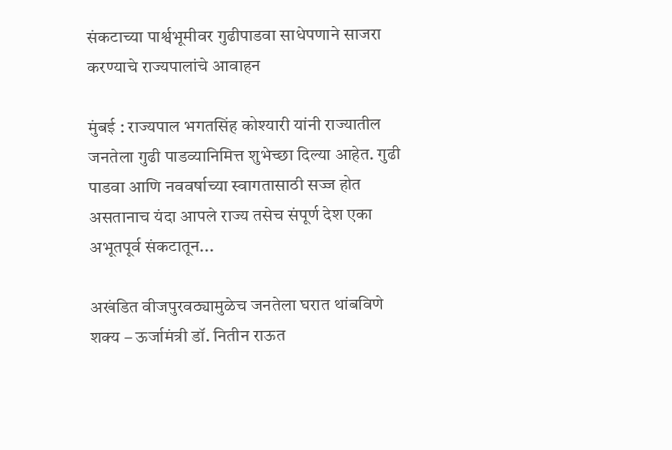संकटाच्या पार्श्वभूमीवर गुढीपाडवा साधेपणाने साजरा करण्याचे राज्यपालांचे आवाहन

मुंबई : राज्यपाल भगतसिंह कोश्यारी यांनी राज्यातील जनतेला गुढी पाडव्यानिमित्त शुभेच्छा दिल्या आहेत. गुढी पाडवा आणि नववर्षाच्या स्वागतासाठी सज्ज होत असतानाच यंदा आपले राज्य तसेच संपूर्ण देश एका अभूतपूर्व संकटातून...

अखंडित वीजपुरवठ्यामुळेच जनतेला घरात थांबविणे शक्य – ऊर्जामंत्री डॉ. नितीन राऊत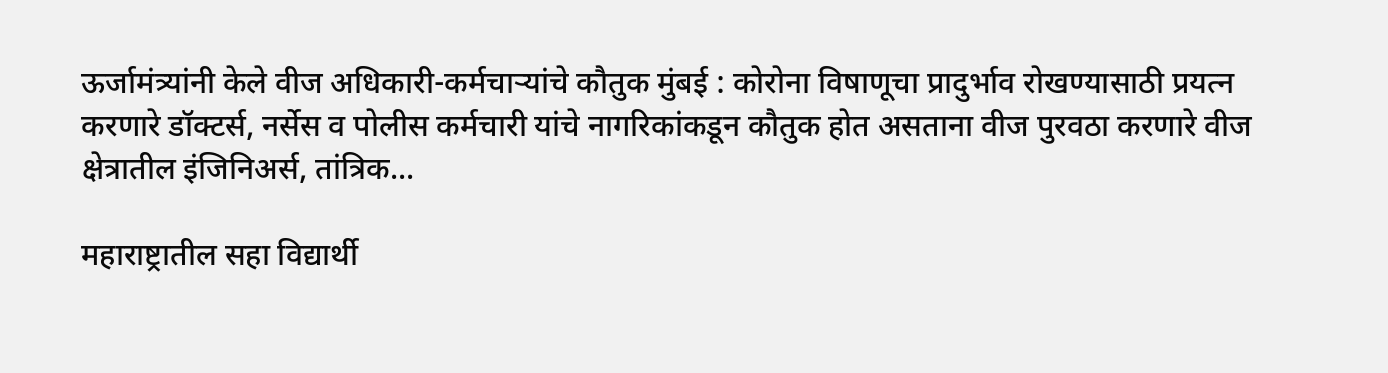ऊर्जामंत्र्यांनी केले वीज अधिकारी-कर्मचाऱ्यांचे कौतुक मुंबई : कोरोना विषाणूचा प्रादुर्भाव रोखण्यासाठी प्रयत्न करणारे डॉक्टर्स, नर्सेस व पोलीस कर्मचारी यांचे नागरिकांकडून कौतुक होत असताना वीज पुरवठा करणारे वीज क्षेत्रातील इंजिनिअर्स, तांत्रिक...

महाराष्ट्रातील सहा विद्यार्थी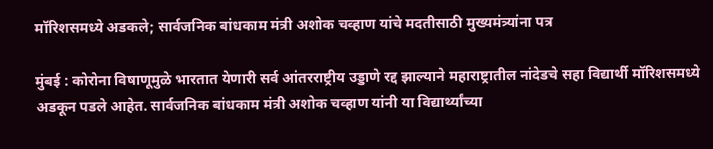मॉरिशसमध्ये अडकले; सार्वजनिक बांधकाम मंत्री अशोक चव्हाण यांचे मदतीसाठी मुख्यमंत्र्यांना पत्र

मुंबई : कोरोना विषाणूमुळे भारतात येणारी सर्व आंतरराष्ट्रीय उड्डाणे रद्द झाल्याने महाराष्ट्रातील नांदेडचे सहा विद्यार्थी मॉरिशसमध्ये अडकून पडले आहेत. सार्वजनिक बांधकाम मंत्री अशोक चव्हाण यांनी या विद्यार्थ्यांच्या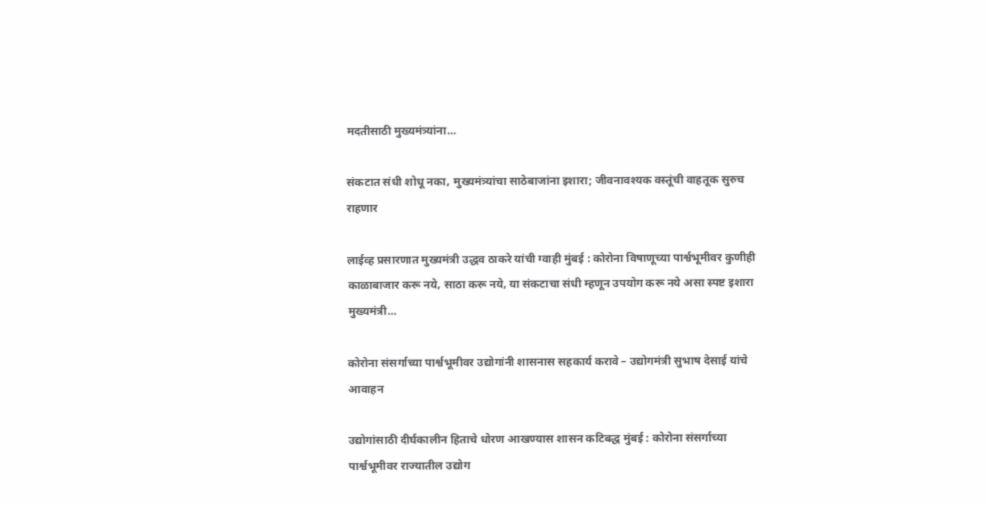मदतीसाठी मुख्यमंत्र्यांना...

संकटात संधी शोधू नका, मुख्यमंत्र्यांचा साठेबाजांना इशारा; जीवनावश्यक वस्तूंची वाहतूक सुरुच राहणार

लाईव्ह प्रसारणात मुख्यमंत्री उद्धव ठाकरे यांची ग्वाही मुंबई : कोरोना विषाणूच्या पार्श्वभूमीवर कुणीही काळाबाजार करू नये, साठा करू नये, या संकटाचा संधी म्हणून उपयोग करू नये असा स्पष्ट इशारा मुख्यमंत्री...

कोरोना संसर्गाच्या पार्श्वभूमीवर उद्योगांनी शासनास सहकार्य करावे – उद्योगमंत्री सुभाष देसाई यांचे आवाहन

उद्योगांसाठी दीर्घकालीन हिताचे धोरण आखण्यास शासन कटिबद्ध मुंबई : कोरोना संसर्गाच्या पार्श्वभूमीवर राज्यातील उद्योग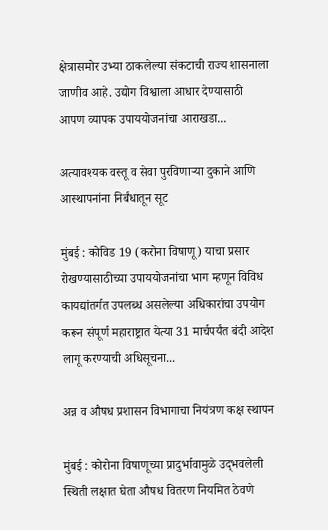क्षेत्रासमोर उभ्या ठाकलेल्या संकटाची राज्य शासनाला जाणीव आहे. उद्योग विश्वाला आधार देण्यासाठी आपण व्यापक उपाययोजनांचा आराखडा...

अत्यावश्यक वस्तू व सेवा पुरविणाऱ्या दुकाने आणि आस्थापनांना निर्बंधातून सूट

मुंबई : कोविड 19 (करोना विषाणू) याचा प्रसार रोखण्यासाठीच्या उपाययोजनांचा भाग म्हणून विविध कायद्यांतर्गत उपलब्ध असलेल्या अधिकारांचा उपयोग करून संपूर्ण महाराष्ट्रात येत्या 31 मार्चपर्यंत बंदी आदेश लागू करण्याची अधिसूचना...

अन्न व औषध प्रशासन विभागाचा नियंत्रण कक्ष स्थापन

मुंबई : कोरोना विषाणूच्या प्रादुर्भावामुळे उद्‌भवलेली स्थिती लक्षात घेता औषध वितरण नियमित ठेवणे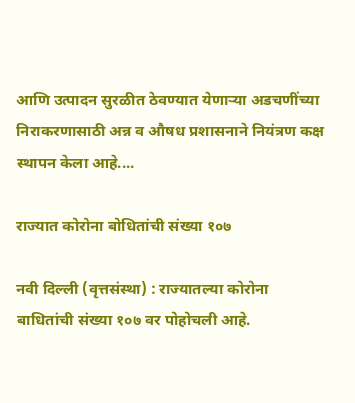आणि उत्पादन सुरळीत ठेवण्यात येणाऱ्या अडचणींच्या निराकरणासाठी अन्न व औषध प्रशासनाने नियंत्रण कक्ष स्थापन केला आहे....

राज्यात कोरोना बोधितांची संख्या १०७

नवी दिल्ली (वृत्तसंस्था) : राज्यातल्या कोरोना बाधितांची संख्या १०७ वर पोहोचली आहे.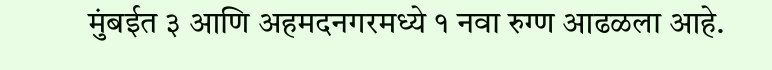मुंबईत ३ आणि अहमदनगरमध्ये १ नवा रुग्ण आढळला आहे.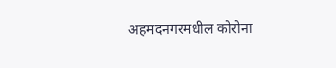अहमदनगरमधील कोरोना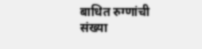बाधित रुग्णांची संख्या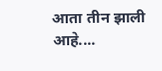आता तीन झाली आहे....